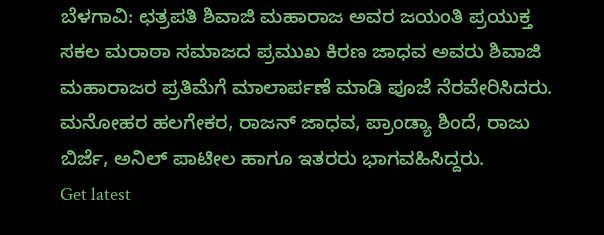ಬೆಳಗಾವಿ: ಛತ್ರಪತಿ ಶಿವಾಜಿ ಮಹಾರಾಜ ಅವರ ಜಯಂತಿ ಪ್ರಯುಕ್ತ ಸಕಲ ಮರಾಠಾ ಸಮಾಜದ ಪ್ರಮುಖ ಕಿರಣ ಜಾಧವ ಅವರು ಶಿವಾಜಿ ಮಹಾರಾಜರ ಪ್ರತಿಮೆಗೆ ಮಾಲಾರ್ಪಣೆ ಮಾಡಿ ಪೂಜೆ ನೆರವೇರಿಸಿದರು.
ಮನೋಹರ ಹಲಗೇಕರ, ರಾಜನ್ ಜಾಧವ, ಪ್ರಾಂಡ್ಯಾ ಶಿಂದೆ, ರಾಜು ಬಿರ್ಜೆ, ಅನಿಲ್ ಪಾಟೀಲ ಹಾಗೂ ಇತರರು ಭಾಗವಹಿಸಿದ್ದರು.
Get latest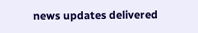news updates delivered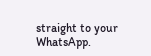straight to your WhatsApp.